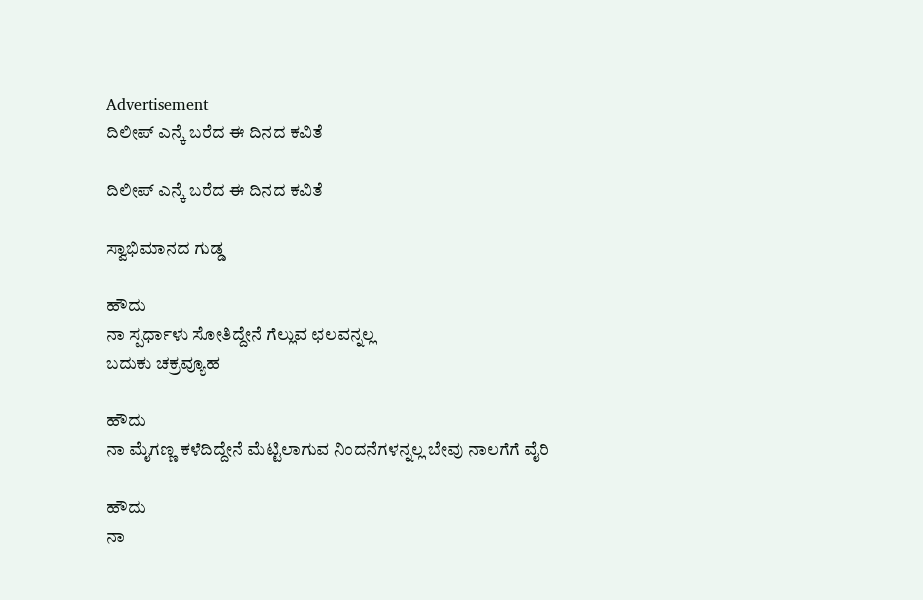Advertisement
ದಿಲೀಪ್ ಎನ್ಕೆ ಬರೆದ ಈ ದಿನದ ಕವಿತೆ

ದಿಲೀಪ್ ಎನ್ಕೆ ಬರೆದ ಈ ದಿನದ ಕವಿತೆ

ಸ್ವಾಭಿಮಾನದ ಗುಡ್ಡ

ಹೌದು
ನಾ ಸ್ಪರ್ಧಾಳು ಸೋತಿದ್ದೇನೆ ಗೆಲ್ಲುವ ಛಲವನ್ನಲ್ಲ
ಬದುಕು ಚಕ್ರವ್ಯೂಹ

ಹೌದು
ನಾ ಮೈಗಣ್ಣ ಕಳೆದಿದ್ದೇನೆ ಮೆಟ್ಟಿಲಾಗುವ ನಿಂದನೆಗಳನ್ನಲ್ಲ ಬೇವು ನಾಲಗೆಗೆ ವೈರಿ

ಹೌದು
ನಾ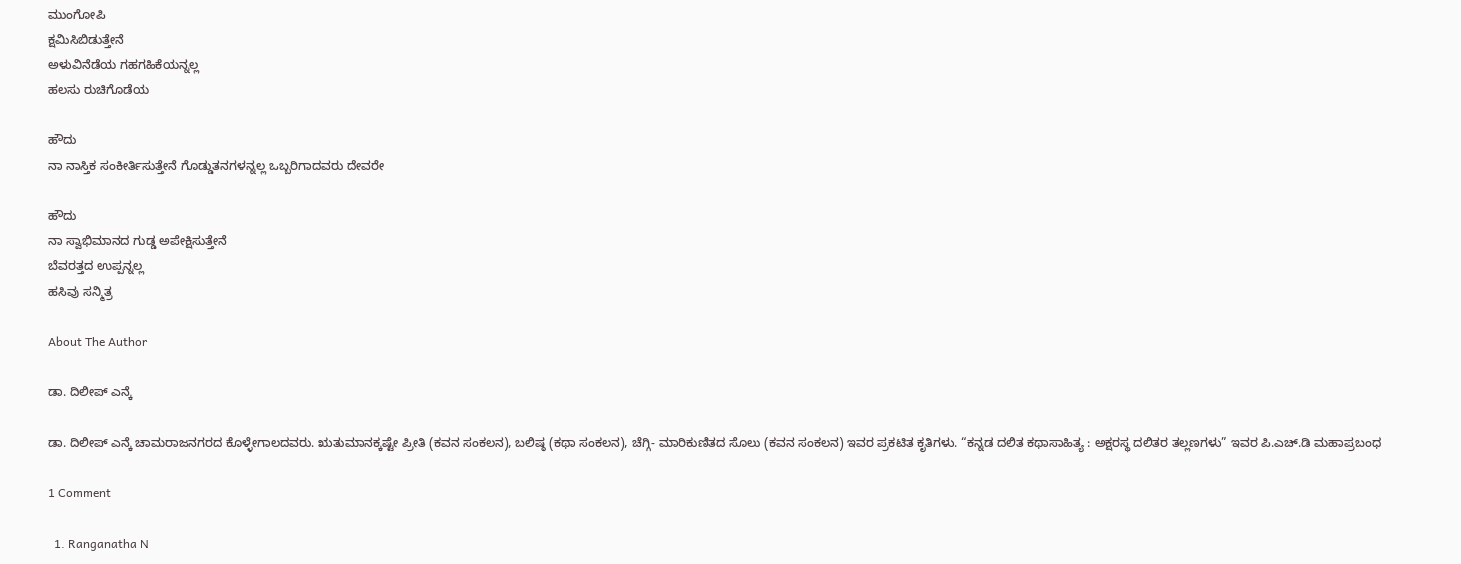ಮುಂಗೋಪಿ
ಕ್ಷಮಿಸಿಬಿಡುತ್ತೇನೆ
ಅಳುವಿನೆಡೆಯ ಗಹಗಹಿಕೆಯನ್ನಲ್ಲ
ಹಲಸು ರುಚಿಗೊಡೆಯ

ಹೌದು
ನಾ ನಾಸ್ತಿಕ ಸಂಕೀರ್ತಿಸುತ್ತೇನೆ ಗೊಡ್ಡುತನಗಳನ್ನಲ್ಲ ಒಬ್ಬರಿಗಾದವರು ದೇವರೇ

ಹೌದು
ನಾ ಸ್ವಾಭಿಮಾನದ ಗುಡ್ಡ ಅಪೇಕ್ಷಿಸುತ್ತೇನೆ
ಬೆವರತ್ತದ ಉಪ್ಪನ್ನಲ್ಲ
ಹಸಿವು ಸನ್ಮಿತ್ರ

About The Author

ಡಾ. ದಿಲೀಪ್ ಎನ್ಕೆ

ಡಾ. ದಿಲೀಪ್ ಎನ್ಕೆ ಚಾಮರಾಜನಗರದ ಕೊಳ್ಳೇಗಾಲದವರು. ಋತುಮಾನಕ್ಕಷ್ಟೇ ಪ್ರೀತಿ (ಕವನ ಸಂಕಲನ), ಬಲಿಷ್ಠ (ಕಥಾ ಸಂಕಲನ), ಚೆಗ್ಗಿ- ಮಾರಿಕುಣಿತದ ಸೊಲು (ಕವನ ಸಂಕಲನ) ಇವರ ಪ್ರಕಟಿತ ಕೃತಿಗಳು. “ಕನ್ನಡ ದಲಿತ ಕಥಾಸಾಹಿತ್ಯ : ಅಕ್ಷರಸ್ಥ ದಲಿತರ ತಲ್ಲಣಗಳು” ಇವರ ಪಿ.ಎಚ್.ಡಿ ಮಹಾಪ್ರಬಂಧ

1 Comment

  1. Ranganatha N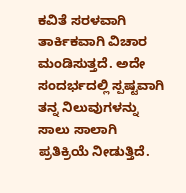ಕವಿತೆ ಸರಳವಾಗಿ ತಾರ್ಕಿಕವಾಗಿ ವಿಚಾರ ಮಂಡಿಸುತ್ತದೆ. ಅದೇ ಸಂದರ್ಭದಲ್ಲಿ ಸ್ಪಷ್ಟವಾಗಿ ತನ್ನ ನಿಲುವುಗಳನ್ನು ಸಾಲು ಸಾಲಾಗಿ ಪ್ರತಿಕ್ರಿಯೆ ನೀಡುತ್ತಿದೆ.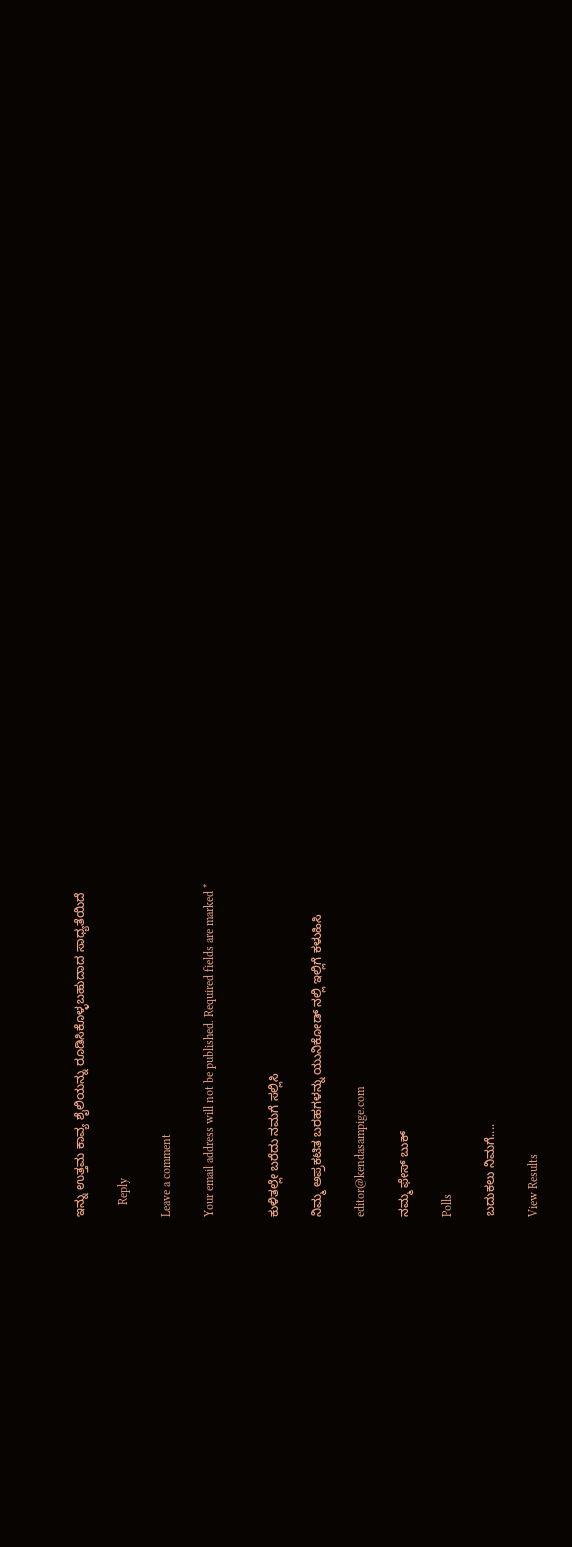ಇನ್ನು ಉತ್ತಮ ಕಾವ್ಯ ಶೈಲಿಯನ್ನು ರೂಡಿಸಿಕೊಳ್ಳಬಹುದಾದ ಸಾಧ್ಯತೆಯಿದೆ

    Reply

Leave a comment

Your email address will not be published. Required fields are marked *


ಕುಳಿತಲ್ಲೇ ಬರೆದು ನಮಗೆ ಸಲ್ಲಿಸಿ

ನಿಮ್ಮ ಅಪ್ರಕಟಿತ ಬರಹಗಳನ್ನು ಯುನಿಕೋಡ್ ನಲ್ಲಿ ಇಲ್ಲಿಗೆ ಕಳುಹಿಸಿ

editor@kendasampige.com

ನಮ್ಮ ಫೇಸ್ ಬುಕ್

Polls

ಬದುಕಲು ನಿಮಗೆ....

View Results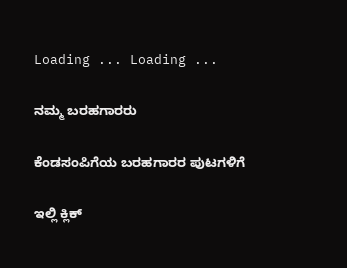Loading ... Loading ...

ನಮ್ಮ ಬರಹಗಾರರು

ಕೆಂಡಸಂಪಿಗೆಯ ಬರಹಗಾರರ ಪುಟಗಳಿಗೆ

ಇಲ್ಲಿ ಕ್ಲಿಕ್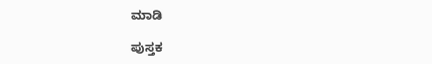ಮಾಡಿ

ಪುಸ್ತಕ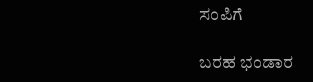ಸಂಪಿಗೆ

ಬರಹ ಭಂಡಾರ